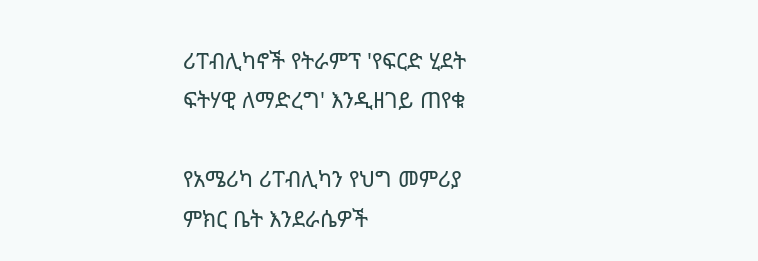ሪፐብሊካኖች የትራምፕ 'የፍርድ ሂደት ፍትሃዊ ለማድረግ' እንዲዘገይ ጠየቁ

የአሜሪካ ሪፐብሊካን የህግ መምሪያ ምክር ቤት እንደራሴዎች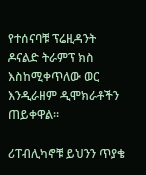የተሰናባቹ ፕሬዚዳንት ዶናልድ ትራምፕ ክስ እስከሚቀጥለው ወር እንዲራዘም ዲሞክራቶችን ጠይቀዋል።

ሪፐብሊካኖቹ ይህንን ጥያቄ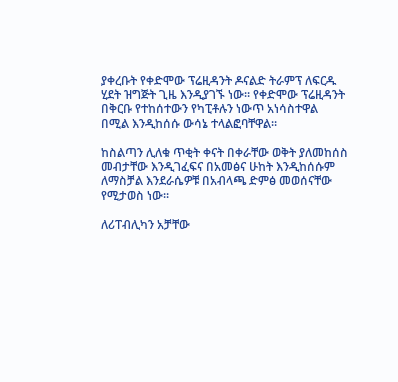ያቀረቡት የቀድሞው ፕሬዚዳንት ዶናልድ ትራምፕ ለፍርዱ ሂደት ዝግጅት ጊዜ እንዲያገኙ ነው። የቀድሞው ፕሬዚዳንት በቅርቡ የተከሰተውን የካፒቶሉን ነውጥ አነሳስተዋል በሚል እንዲከሰሱ ውሳኔ ተላልፎባቸዋል።

ከስልጣን ሊለቁ ጥቂት ቀናት በቀራቸው ወቅት ያለመከሰስ መብታቸው እንዲገፈፍና በአመፅና ሁከት እንዲከሰሱም ለማስቻል እንደራሴዎቹ በአብላጫ ድምፅ መወሰናቸው የሚታወስ ነው።

ለሪፐብሊካን አቻቸው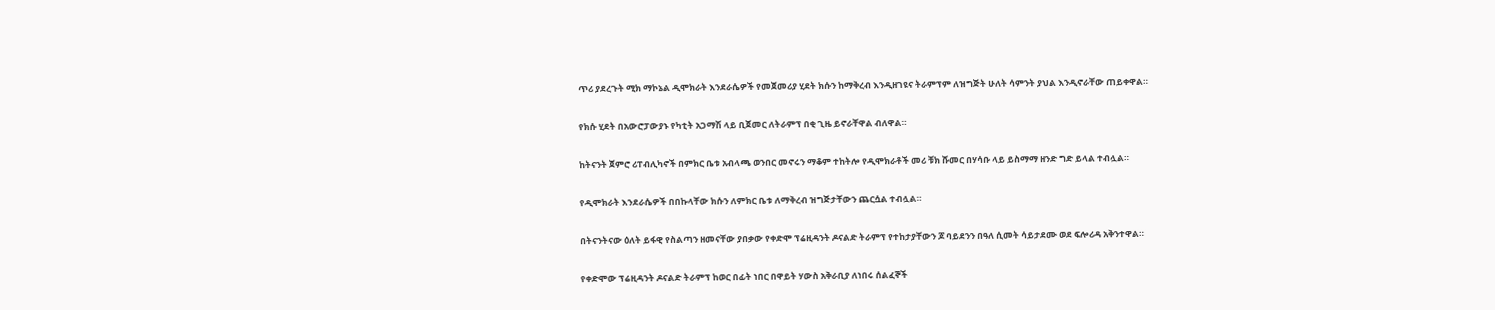ጥሪ ያደረጉት ሚክ ማኮኔል ዲሞክራት እንደራሴዎች የመጀመሪያ ሂደት ክሱን ከማቅረብ እንዲዘገዩና ትራምፕም ለዝግጅት ሁለት ሳምንት ያህል እንዲኖራቸው ጠይቀዋል።

የክሱ ሂደት በአውሮፓውያኑ የካቲት አጋማሽ ላይ ቢጀመር ለትራምፕ በቂ ጊዜ ይኖራቸዋል ብለዋል።

ከትናንት ጀምሮ ሪፐብሊካኖች በምክር ቤቱ አብላጫ ወንበር መኖሩን ማቆም ተከትሎ የዲሞክራቶች መሪ ቹክ ሹመር በሃሳቡ ላይ ይስማማ ዘንድ ግድ ይላል ተብሏል።

የዲሞክራት እንደራሴዎች በበኩላቸው ክሱን ለምክር ቤቱ ለማቅረብ ዝግጅታቸውን ጨርሷል ተብሏል።

በትናንትናው ዕለት ይፋዊ የስልጣን ዘመናቸው ያበቃው የቀድሞ ፕሬዚዳንት ዶናልድ ትራምፕ የተከታያቸውን ጆ ባይደንን በዓለ ሲመት ሳይታደሙ ወደ ፍሎሪዳ አቅንተዋል።

የቀድሞው ፕሬዚዳንት ዶናልድ ትራምፕ ከወር በፊት ነበር በዋይት ሃውስ አቅራቢያ ለነበሩ ሰልፈኞች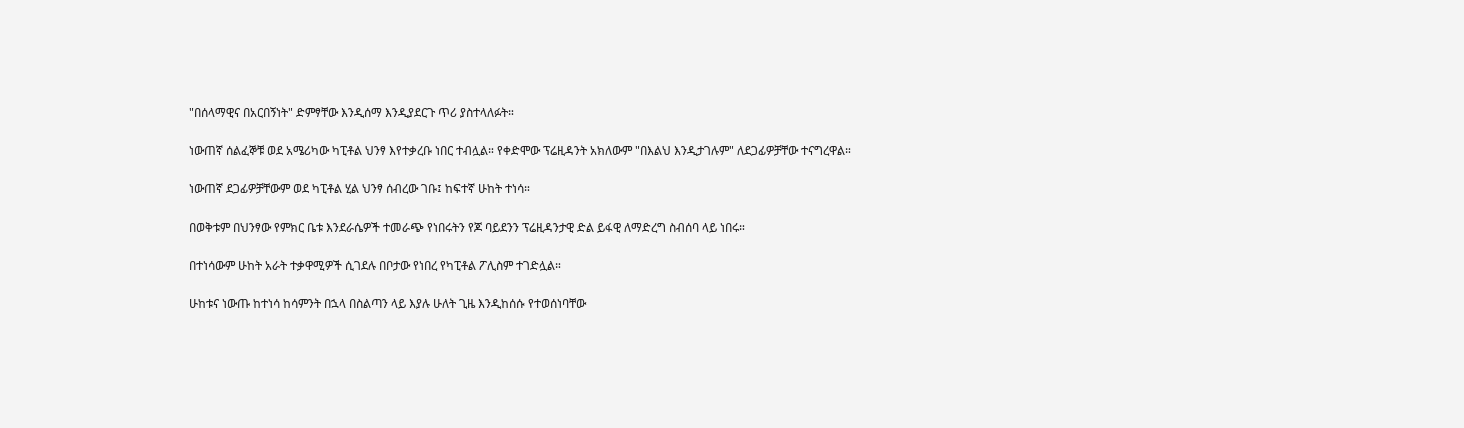"በሰላማዊና በአርበኝነት" ድምፃቸው እንዲሰማ እንዲያደርጉ ጥሪ ያስተላለፉት።

ነውጠኛ ሰልፈኞቹ ወደ አሜሪካው ካፒቶል ህንፃ እየተቃረቡ ነበር ተብሏል። የቀድሞው ፕሬዚዳንት አክለውም "በእልህ እንዲታገሉም" ለደጋፊዎቻቸው ተናግረዋል።

ነውጠኛ ደጋፊዎቻቸውም ወደ ካፒቶል ሂል ህንፃ ሰብረው ገቡ፤ ከፍተኛ ሁከት ተነሳ።

በወቅቱም በህንፃው የምክር ቤቱ እንደራሴዎች ተመራጭ የነበሩትን የጆ ባይደንን ፕሬዚዳንታዊ ድል ይፋዊ ለማድረግ ስብሰባ ላይ ነበሩ።

በተነሳውም ሁከት አራት ተቃዋሚዎች ሲገደሉ በቦታው የነበረ የካፒቶል ፖሊስም ተገድሏል።

ሁከቱና ነውጡ ከተነሳ ከሳምንት በኋላ በስልጣን ላይ እያሉ ሁለት ጊዜ እንዲከሰሱ የተወሰነባቸው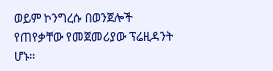ወይም ኮንግረሱ በወንጀሎች የጠየቃቸው የመጀመሪያው ፕሬዚዳንት ሆኑ።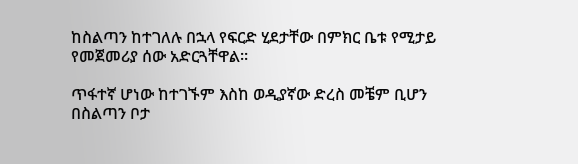ከስልጣን ከተገለሉ በኋላ የፍርድ ሂደታቸው በምክር ቤቱ የሚታይ የመጀመሪያ ሰው አድርጓቸዋል።

ጥፋተኛ ሆነው ከተገኙም እስከ ወዲያኛው ድረስ መቼም ቢሆን በስልጣን ቦታ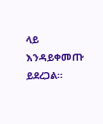ላይ እንዳይቀመጡ ይደረጋል።